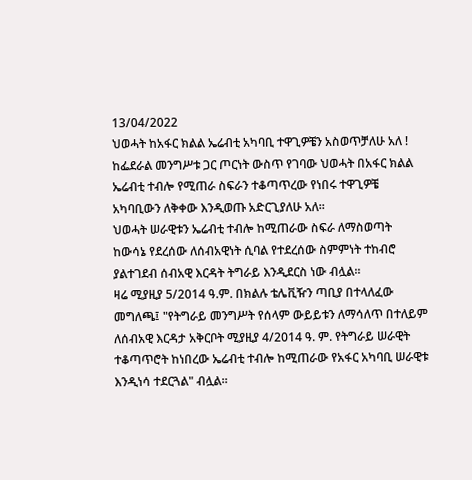13/04/2022
ህወሓት ከአፋር ክልል ኤሬብቲ አካባቢ ተዋጊዎቼን አስወጥቻለሁ አለ !
ከፌደራል መንግሥቱ ጋር ጦርነት ውስጥ የገባው ህወሓት በአፋር ክልል ኤሬብቲ ተብሎ የሚጠራ ስፍራን ተቆጣጥረው የነበሩ ተዋጊዎቼ አካባቢውን ለቅቀው እንዲወጡ አድርጊያለሁ አለ።
ህወሓት ሠራዊቱን ኤሬብቲ ተብሎ ከሚጠራው ስፍራ ለማስወጣት ከውሳኔ የደረሰው ለሰብአዊነት ሲባል የተደረሰው ስምምነት ተከብሮ ያልተገደብ ሰብአዊ እርዳት ትግራይ እንዲደርስ ነው ብሏል።
ዛሬ ሚያዚያ 5/2014 ዓ.ም. በክልሉ ቴሌቪዥን ጣቢያ በተላለፈው መግለጫ፤ "የትግራይ መንግሥት የሰላም ውይይቱን ለማሳለጥ በተለይም ለሰብአዊ እርዳታ አቅርቦት ሚያዚያ 4/2014 ዓ. ም. የትግራይ ሠራዊት ተቆጣጥሮት ከነበረው ኤሬብቲ ተብሎ ከሚጠራው የአፋር አካባቢ ሠራዊቱ እንዲነሳ ተደርጓል" ብሏል።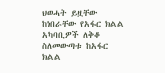ህወሓት ይዟቸው ከነበራቸው የአፋር ክልል አካባቢዎች ለቅቆ ስለመውጣቱ ከአፋር ክልል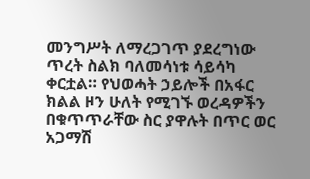መንግሥት ለማረጋገጥ ያደረግነው ጥረት ስልክ ባለመሳነቱ ሳይሳካ ቀርቷል። የህወሓት ኃይሎች በአፋር ክልል ዞን ሁለት የሚገኙ ወረዳዎችን በቁጥጥራቸው ስር ያዋሉት በጥር ወር አጋማሽ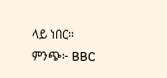ላይ ነበር።
ምንጭ፦ BBC